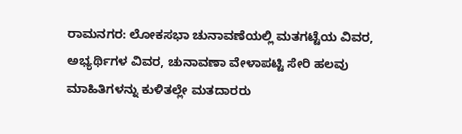ರಾಮನಗರ: ಲೋಕಸಭಾ ಚುನಾವಣೆಯಲ್ಲಿ ಮತಗಟ್ಟೆಯ ವಿವರ, ಅಭ್ಯರ್ಥಿಗಳ ವಿವರ, ಚುನಾವಣಾ ವೇಳಾಪಟ್ಟಿ ಸೇರಿ ಹಲವು ಮಾಹಿತಿಗಳನ್ನು ಕುಳಿತಲ್ಲೇ ಮತದಾರರು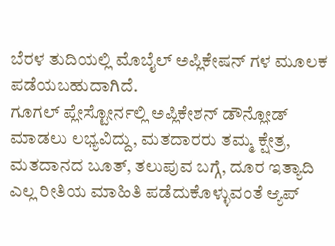ಬೆರಳ ತುದಿಯಲ್ಲಿ ಮೊಬೈಲ್ ಅಪ್ಲಿಕೇಷನ್ ಗಳ ಮೂಲಕ ಪಡೆಯಬಹುದಾಗಿದೆ.
ಗೂಗಲ್ ಪ್ಲೇಸ್ಟೋರ್ನಲ್ಲಿ ಅಪ್ಲಿಕೇಶನ್ ಡೌನ್ಲೋಡ್ ಮಾಡಲು ಲಭ್ಯವಿದ್ದು, ಮತದಾರರು ತಮ್ಮ ಕ್ಷೇತ್ರ, ಮತದಾನದ ಬೂತ್, ತಲುಪುವ ಬಗ್ಗೆ, ದೂರ ಇತ್ಯಾದಿ ಎಲ್ಲ ರೀತಿಯ ಮಾಹಿತಿ ಪಡೆದುಕೊಳ್ಳುವಂತೆ ಆ್ಯಪ್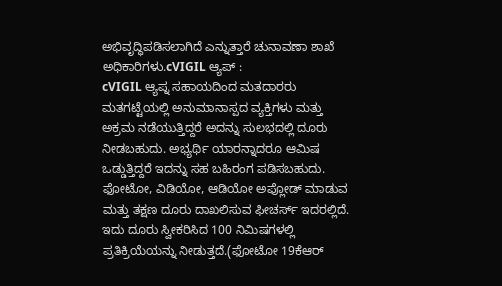ಅಭಿವೃದ್ಧಿಪಡಿಸಲಾಗಿದೆ ಎನ್ನುತ್ತಾರೆ ಚುನಾವಣಾ ಶಾಖೆ ಅಧಿಕಾರಿಗಳು.cVIGIL ಆ್ಯಪ್ :
cVIGIL ಆ್ಯಪ್ನ ಸಹಾಯದಿಂದ ಮತದಾರರು ಮತಗಟ್ಟೆಯಲ್ಲಿ ಅನುಮಾನಾಸ್ಪದ ವ್ಯಕ್ತಿಗಳು ಮತ್ತು ಅಕ್ರಮ ನಡೆಯುತ್ತಿದ್ದರೆ ಅದನ್ನು ಸುಲಭದಲ್ಲಿ ದೂರು ನೀಡಬಹುದು. ಅಭ್ಯರ್ಥಿ ಯಾರನ್ನಾದರೂ ಆಮಿಷ ಒಡ್ಡುತ್ತಿದ್ದರೆ ಇದನ್ನು ಸಹ ಬಹಿರಂಗ ಪಡಿಸಬಹುದು. ಫೋಟೋ, ವಿಡಿಯೋ, ಆಡಿಯೋ ಅಪ್ಲೋಡ್ ಮಾಡುವ ಮತ್ತು ತಕ್ಷಣ ದೂರು ದಾಖಲಿಸುವ ಫೀಚರ್ಸ್ ಇದರಲ್ಲಿದೆ. ಇದು ದೂರು ಸ್ವೀಕರಿಸಿದ 100 ನಿಮಿಷಗಳಲ್ಲಿ ಪ್ರತಿಕ್ರಿಯೆಯನ್ನು ನೀಡುತ್ತದೆ.(ಫೋಟೋ 19ಕೆಆರ್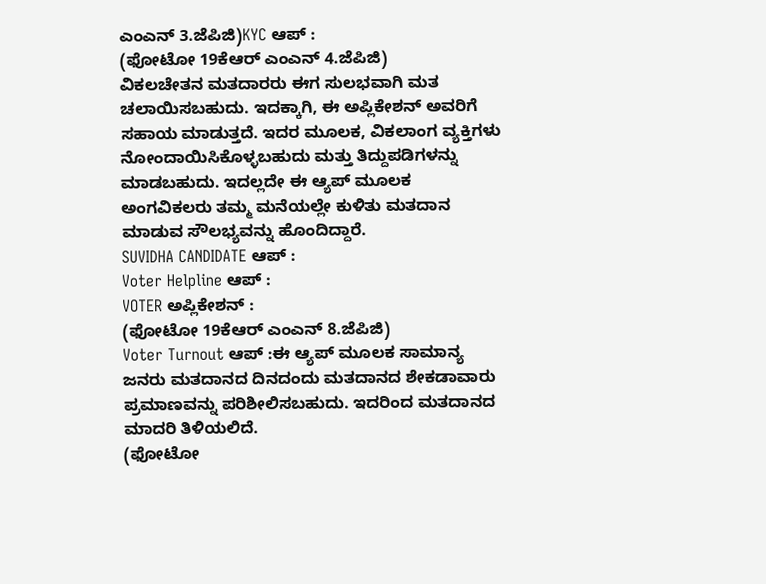ಎಂಎನ್ 3.ಜೆಪಿಜಿ)KYC ಆಪ್ :
(ಫೋಟೋ 19ಕೆಆರ್ ಎಂಎನ್ 4.ಜೆಪಿಜಿ)
ವಿಕಲಚೇತನ ಮತದಾರರು ಈಗ ಸುಲಭವಾಗಿ ಮತ ಚಲಾಯಿಸಬಹುದು. ಇದಕ್ಕಾಗಿ, ಈ ಅಪ್ಲಿಕೇಶನ್ ಅವರಿಗೆ ಸಹಾಯ ಮಾಡುತ್ತದೆ. ಇದರ ಮೂಲಕ, ವಿಕಲಾಂಗ ವ್ಯಕ್ತಿಗಳು ನೋಂದಾಯಿಸಿಕೊಳ್ಳಬಹುದು ಮತ್ತು ತಿದ್ದುಪಡಿಗಳನ್ನು ಮಾಡಬಹುದು. ಇದಲ್ಲದೇ ಈ ಆ್ಯಪ್ ಮೂಲಕ ಅಂಗವಿಕಲರು ತಮ್ಮ ಮನೆಯಲ್ಲೇ ಕುಳಿತು ಮತದಾನ ಮಾಡುವ ಸೌಲಭ್ಯವನ್ನು ಹೊಂದಿದ್ದಾರೆ.
SUVIDHA CANDIDATE ಆಪ್ :
Voter Helpline ಆಪ್ :
VOTER ಅಪ್ಲಿಕೇಶನ್ :
(ಫೋಟೋ 19ಕೆಆರ್ ಎಂಎನ್ 8.ಜೆಪಿಜಿ)
Voter Turnout ಆಪ್ :ಈ ಆ್ಯಪ್ ಮೂಲಕ ಸಾಮಾನ್ಯ ಜನರು ಮತದಾನದ ದಿನದಂದು ಮತದಾನದ ಶೇಕಡಾವಾರು ಪ್ರಮಾಣವನ್ನು ಪರಿಶೀಲಿಸಬಹುದು. ಇದರಿಂದ ಮತದಾನದ ಮಾದರಿ ತಿಳಿಯಲಿದೆ.
(ಫೋಟೋ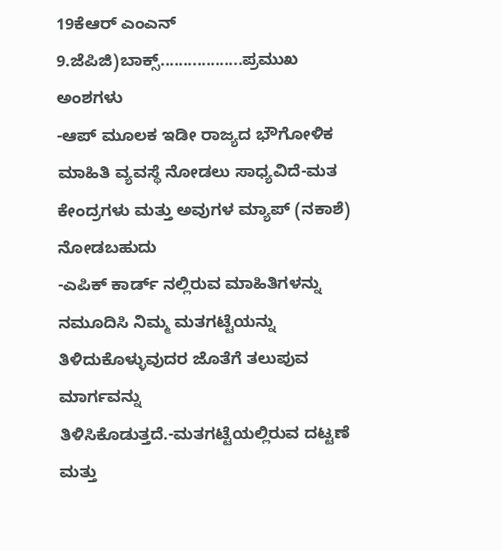19ಕೆಆರ್ ಎಂಎನ್ 9.ಜೆಪಿಜಿ)ಬಾಕ್ಸ್..................ಪ್ರಮುಖ ಅಂಶಗಳು
-ಆಪ್ ಮೂಲಕ ಇಡೀ ರಾಜ್ಯದ ಭೌಗೋಳಿಕ ಮಾಹಿತಿ ವ್ಯವಸ್ಥೆ ನೋಡಲು ಸಾಧ್ಯವಿದೆ-ಮತ ಕೇಂದ್ರಗಳು ಮತ್ತು ಅವುಗಳ ಮ್ಯಾಪ್ (ನಕಾಶೆ) ನೋಡಬಹುದು
-ಎಪಿಕ್ ಕಾರ್ಡ್ ನಲ್ಲಿರುವ ಮಾಹಿತಿಗಳನ್ನು ನಮೂದಿಸಿ ನಿಮ್ಮ ಮತಗಟ್ಟೆಯನ್ನು ತಿಳಿದುಕೊಳ್ಳುವುದರ ಜೊತೆಗೆ ತಲುಪುವ ಮಾರ್ಗವನ್ನು ತಿಳಿಸಿಕೊಡುತ್ತದೆ.-ಮತಗಟ್ಟೆಯಲ್ಲಿರುವ ದಟ್ಟಣೆ ಮತ್ತು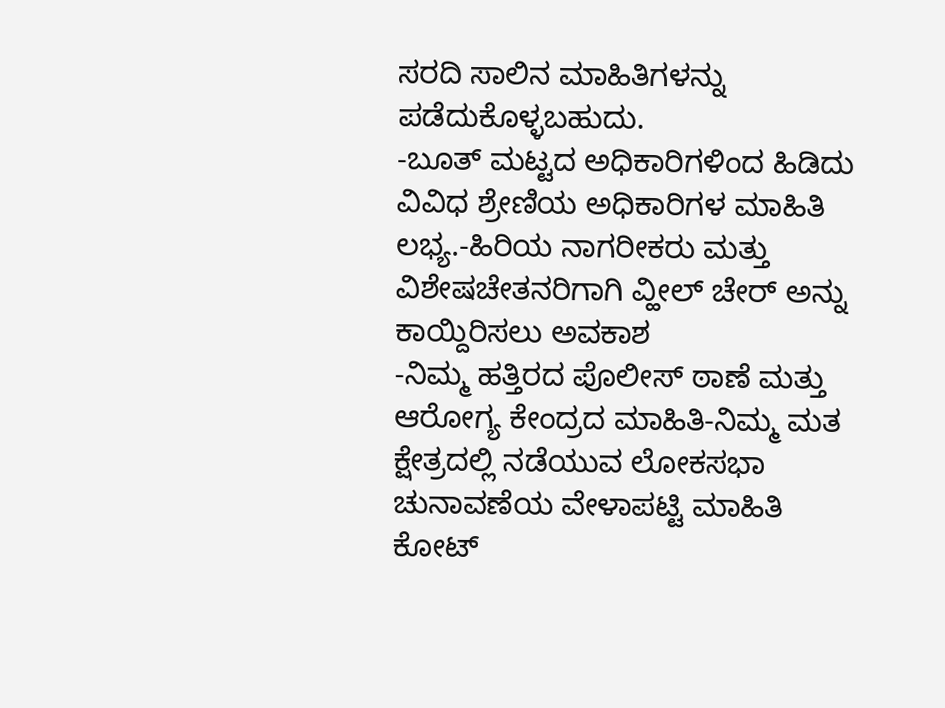ಸರದಿ ಸಾಲಿನ ಮಾಹಿತಿಗಳನ್ನು ಪಡೆದುಕೊಳ್ಳಬಹುದು.
-ಬೂತ್ ಮಟ್ಟದ ಅಧಿಕಾರಿಗಳಿಂದ ಹಿಡಿದು ವಿವಿಧ ಶ್ರೇಣಿಯ ಅಧಿಕಾರಿಗಳ ಮಾಹಿತಿ ಲಭ್ಯ.-ಹಿರಿಯ ನಾಗರೀಕರು ಮತ್ತು ವಿಶೇಷಚೇತನರಿಗಾಗಿ ವ್ಹೀಲ್ ಚೇರ್ ಅನ್ನು ಕಾಯ್ದಿರಿಸಲು ಅವಕಾಶ
-ನಿಮ್ಮ ಹತ್ತಿರದ ಪೊಲೀಸ್ ಠಾಣೆ ಮತ್ತು ಆರೋಗ್ಯ ಕೇಂದ್ರದ ಮಾಹಿತಿ-ನಿಮ್ಮ ಮತ ಕ್ಷೇತ್ರದಲ್ಲಿ ನಡೆಯುವ ಲೋಕಸಭಾ ಚುನಾವಣೆಯ ವೇಳಾಪಟ್ಟಿ ಮಾಹಿತಿ
ಕೋಟ್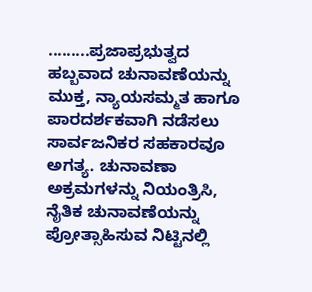.........ಪ್ರಜಾಪ್ರಭುತ್ವದ ಹಬ್ಬವಾದ ಚುನಾವಣೆಯನ್ನು ಮುಕ್ತ, ನ್ಯಾಯಸಮ್ಮತ ಹಾಗೂ ಪಾರದರ್ಶಕವಾಗಿ ನಡೆಸಲು ಸಾರ್ವಜನಿಕರ ಸಹಕಾರವೂ ಅಗತ್ಯ. ಚುನಾವಣಾ ಅಕ್ರಮಗಳನ್ನು ನಿಯಂತ್ರಿಸಿ, ನೈತಿಕ ಚುನಾವಣೆಯನ್ನು ಪ್ರೋತ್ಸಾಹಿಸುವ ನಿಟ್ಟಿನಲ್ಲಿ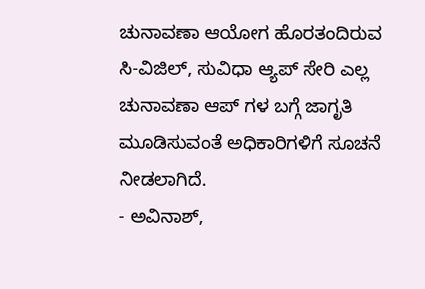ಚುನಾವಣಾ ಆಯೋಗ ಹೊರತಂದಿರುವ ಸಿ-ವಿಜಿಲ್, ಸುವಿಧಾ ಆ್ಯಪ್ ಸೇರಿ ಎಲ್ಲ ಚುನಾವಣಾ ಆಪ್ ಗಳ ಬಗ್ಗೆ ಜಾಗೃತಿ ಮೂಡಿಸುವಂತೆ ಅಧಿಕಾರಿಗಳಿಗೆ ಸೂಚನೆ ನೀಡಲಾಗಿದೆ.
- ಅವಿನಾಶ್,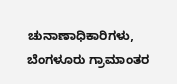ಚುನಾಣಾಧಿಕಾರಿಗಳು, ಬೆಂಗಳೂರು ಗ್ರಾಮಾಂತರ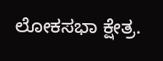ಲೋಕಸಭಾ ಕ್ಷೇತ್ರ.